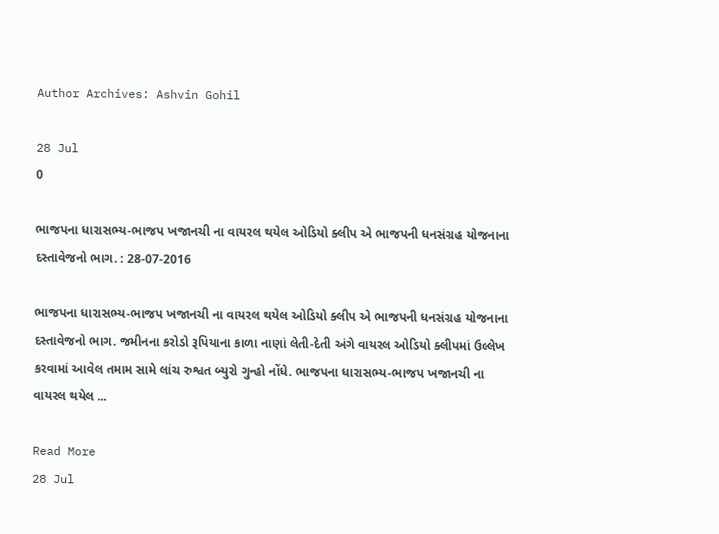Author Archives: Ashvin Gohil

28 Jul
0

ભાજપના ધારાસભ્ય-ભાજપ ખજાનચી ના વાયરલ થયેલ ઓડિયો ક્લીપ એ ભાજપની ધનસંગ્રહ યોજનાના દસ્તાવેજનો ભાગ. : 28-07-2016

ભાજપના ધારાસભ્ય-ભાજપ ખજાનચી ના વાયરલ થયેલ ઓડિયો ક્લીપ એ ભાજપની ધનસંગ્રહ યોજનાના દસ્તાવેજનો ભાગ. જમીનના કરોડો રૂપિયાના કાળા નાણાં લેતી-દેતી અંગે વાયરલ ઓડિયો ક્લીપમાં ઉલ્લેખ કરવામાં આવેલ તમામ સામે લાંચ રુશ્વત બ્યુરો ગુન્હો નોંધે. ભાજપના ધારાસભ્ય-ભાજપ ખજાનચી ના વાયરલ થયેલ ...

Read More
28 Jul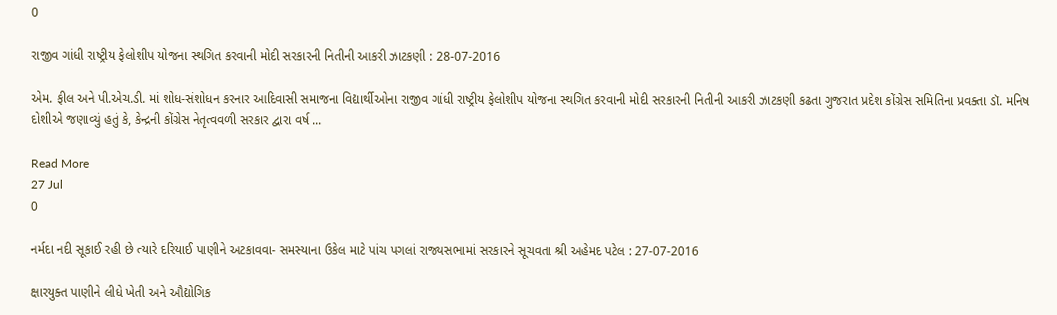0

રાજીવ ગાંધી રાષ્ટ્રીય ફેલોશીપ યોજના સ્થગિત કરવાની મોદી સરકારની નિતીની આકરી ઝાટકણી : 28-07-2016

એમ. ફીલ અને પી.એચ.ડી. માં શોધ-સંશોધન કરનાર આદિવાસી સમાજના વિદ્યાર્થીઓના રાજીવ ગાંધી રાષ્ટ્રીય ફેલોશીપ યોજના સ્થગિત કરવાની મોદી સરકારની નિતીની આકરી ઝાટકણી કઢતા ગુજરાત પ્રદેશ કોંગ્રેસ સમિતિના પ્રવક્તા ડૉ. મનિષ દોશીએ જણાવ્યું હતું કે, કેન્દ્રની કોંગ્રેસ નેતૃત્વવળી સરકાર દ્વારા વર્ષ ...

Read More
27 Jul
0

નર્મદા નદી સૂકાઈ રહી છે ત્યારે દરિયાઈ પાણીને અટકાવવા- સમસ્યાના ઉકેલ માટે પાંચ પગલાં રાજ્યસભામાં સરકારને સૂચવતા શ્રી અહેમદ પટેલ : 27-07-2016

ક્ષારયુક્ત પાણીને લીધે ખેતી અને ઔદ્યોગિક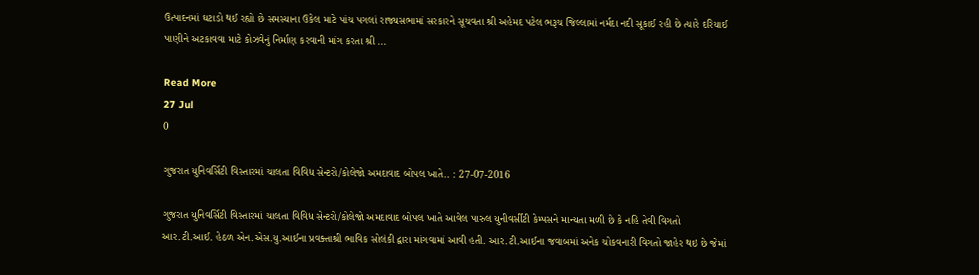ઉત્પાદનમાં ઘટાડો થઈ રહ્યો છે સમસ્યાના ઉકેલ માટે પાંચ પગલાં રાજ્યસભામાં સરકારને સૂચવતા શ્રી અહેમદ પટેલ ભરૂચ જિલ્લામાં નર્મદા નદી સૂકાઈ રહી છે ત્યારે દરિયાઈ પાણીને અટકાવવા માટે કોઝવેનું નિર્માણ કરવાની માંગ કરતા શ્રી ...

Read More
27 Jul
0

ગુજરાત યુનિવર્સિટી વિસ્તારમાં ચાલતા વિવિધ સેન્ટરો/કોલેજો અમદાવાદ બોપલ ખાતે.. : 27-07-2016

ગુજરાત યુનિવર્સિટી વિસ્તારમાં ચાલતા વિવિધ સેન્ટરો/કોલેજો અમદાવાદ બોપલ ખાતે આવેલ પારુલ યુનીવર્સીટી કેમ્પસને માન્યતા મળી છે કે નહિ તેવી વિગતો આર.ટી.આઈ. હેઠળ એન.એસ.યુ.આઈના પ્રવક્તાશ્રી ભાવિક સોલંકી દ્વારા માંગવામાં આવી હતી. આર.ટી.આઈના જવાબમાં અનેક ચોકવનારી વિગતો જાહેર થઇ છે જેમાં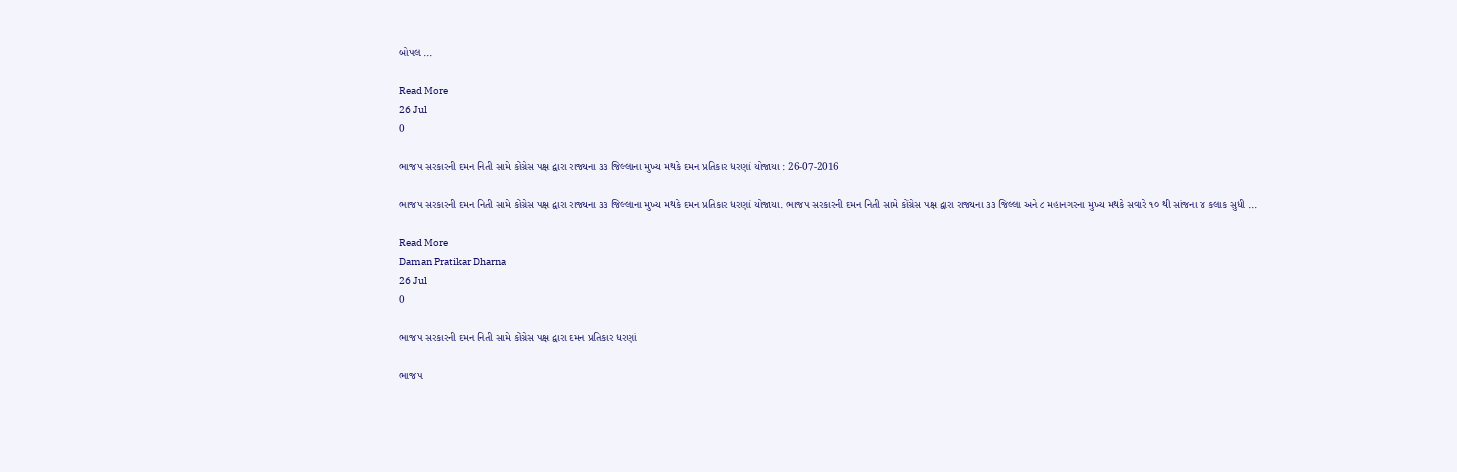બોપલ ...

Read More
26 Jul
0

ભાજપ સરકારની દમન નિતી સામે કોંગ્રેસ પક્ષ દ્વારા રાજ્યના ૩૩ જિલ્લાના મુખ્ય મથકે દમન પ્રતિકાર ધરણાં યોજાયા : 26-07-2016

ભાજપ સરકારની દમન નિતી સામે કોંગ્રેસ પક્ષ દ્વારા રાજ્યના ૩૩ જિલ્લાના મુખ્ય મથકે દમન પ્રતિકાર ધરણાં યોજાયા. ભાજપ સરકારની દમન નિતી સામે કોંગ્રેસ પક્ષ દ્વારા રાજ્યના ૩૩ જિલ્લા અને ૮ મહાનગરના મુખ્ય મથકે સવારે ૧૦ થી સાંજના ૪ કલાક સુધી ...

Read More
Daman Pratikar Dharna
26 Jul
0

ભાજપ સરકારની દમન નિતી સામે કોંગ્રેસ પક્ષ દ્વારા દમન પ્રતિકાર ધરણાં

ભાજપ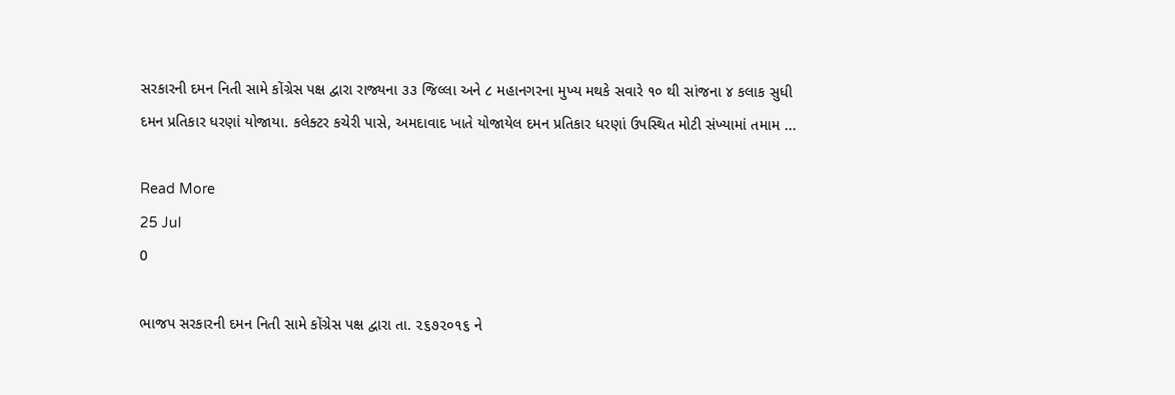સરકારની દમન નિતી સામે કોંગ્રેસ પક્ષ દ્વારા રાજ્યના ૩૩ જિલ્લા અને ૮ મહાનગરના મુખ્ય મથકે સવારે ૧૦ થી સાંજના ૪ કલાક સુધી દમન પ્રતિકાર ધરણાં યોજાયા. કલેક્ટર કચેરી પાસે, અમદાવાદ ખાતે યોજાયેલ દમન પ્રતિકાર ધરણાં ઉપસ્થિત મોટી સંખ્યામાં તમામ ...

Read More
25 Jul
0

ભાજપ સરકારની દમન નિતી સામે કોંગ્રેસ પક્ષ દ્વારા તા. ૨૬૭૨૦૧૬ ને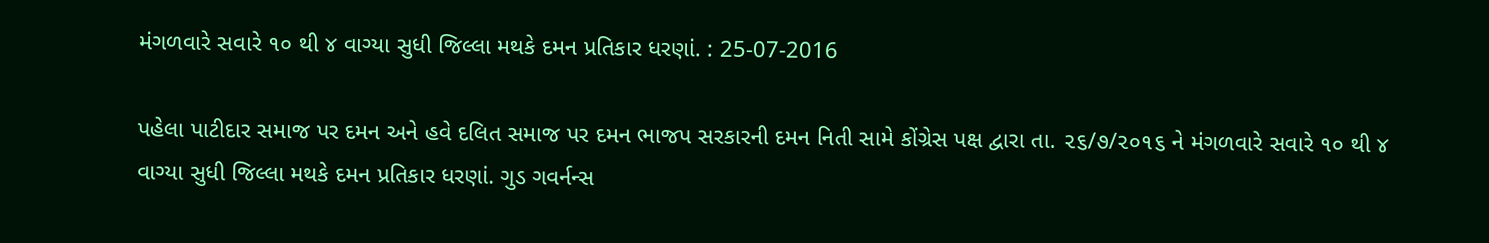મંગળવારે સવારે ૧૦ થી ૪ વાગ્યા સુધી જિલ્લા મથકે દમન પ્રતિકાર ધરણાં. : 25-07-2016

પહેલા પાટીદાર સમાજ પર દમન અને હવે દલિત સમાજ પર દમન ભાજપ સરકારની દમન નિતી સામે કોંગ્રેસ પક્ષ દ્વારા તા. ૨૬/૭/૨૦૧૬ ને મંગળવારે સવારે ૧૦ થી ૪ વાગ્યા સુધી જિલ્લા મથકે દમન પ્રતિકાર ધરણાં. ગુડ ગવર્નન્સ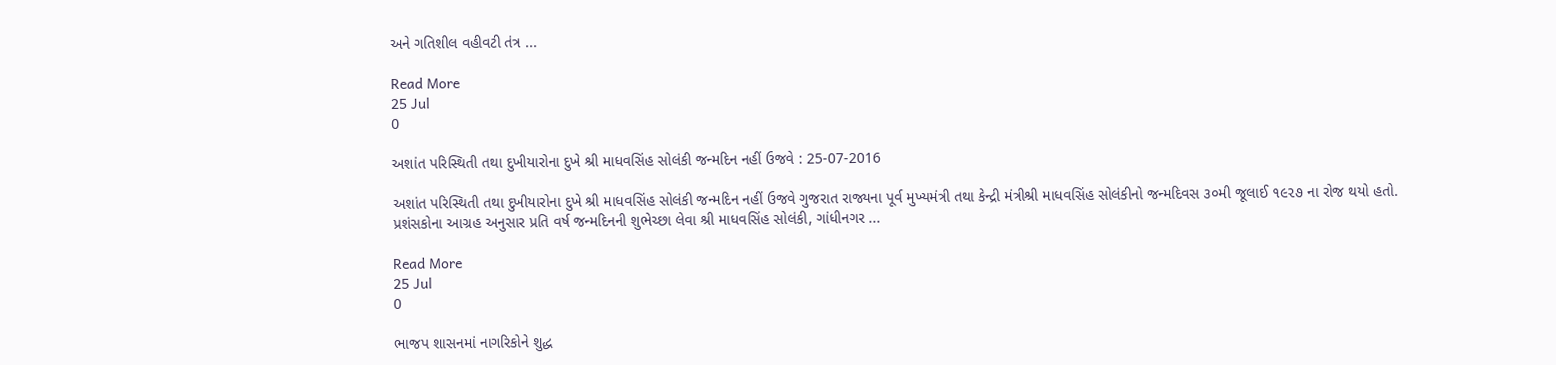અને ગતિશીલ વહીવટી તંત્ર ...

Read More
25 Jul
0

અશાંત પરિસ્થિતી તથા દુખીયારોના દુખે શ્રી માધવસિંહ સોલંકી જન્મદિન નહીં ઉજવે : 25-07-2016

અશાંત પરિસ્થિતી તથા દુખીયારોના દુખે શ્રી માધવસિંહ સોલંકી જન્મદિન નહીં ઉજવે ગુજરાત રાજ્યના પૂર્વ મુખ્યમંત્રી તથા કેન્દ્રી મંત્રીશ્રી માધવસિંહ સોલંકીનો જન્મદિવસ ૩૦મી જૂલાઈ ૧૯૨૭ ના રોજ થયો હતો. પ્રશંસકોના આગ્રહ અનુસાર પ્રતિ વર્ષ જન્મદિનની શુભેચ્છા લેવા શ્રી માધવસિંહ સોલંકી, ગાંધીનગર ...

Read More
25 Jul
0

ભાજપ શાસનમાં નાગરિકોને શુદ્ધ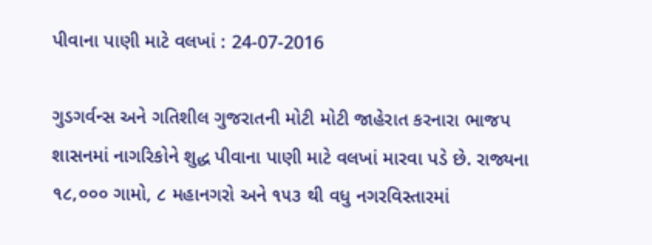પીવાના પાણી માટે વલખાં : 24-07-2016

ગુડગર્વન્સ અને ગતિશીલ ગુજરાતની મોટી મોટી જાહેરાત કરનારા ભાજપ શાસનમાં નાગરિકોને શુદ્ધ પીવાના પાણી માટે વલખાં મારવા પડે છે. રાજ્યના ૧૮,૦૦૦ ગામો, ૮ મહાનગરો અને ૧૫૩ થી વધુ નગરવિસ્તારમાં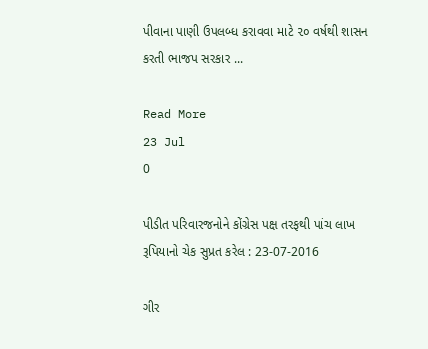પીવાના પાણી ઉપલબ્ધ કરાવવા માટે ૨૦ વર્ષથી શાસન કરતી ભાજપ સરકાર ...

Read More
23 Jul
0

પીડીત પરિવારજનોને કોંગ્રેસ પક્ષ તરફથી પાંચ લાખ રૂપિયાનો ચેક સુપ્રત કરેલ : 23-07-2016

ગીર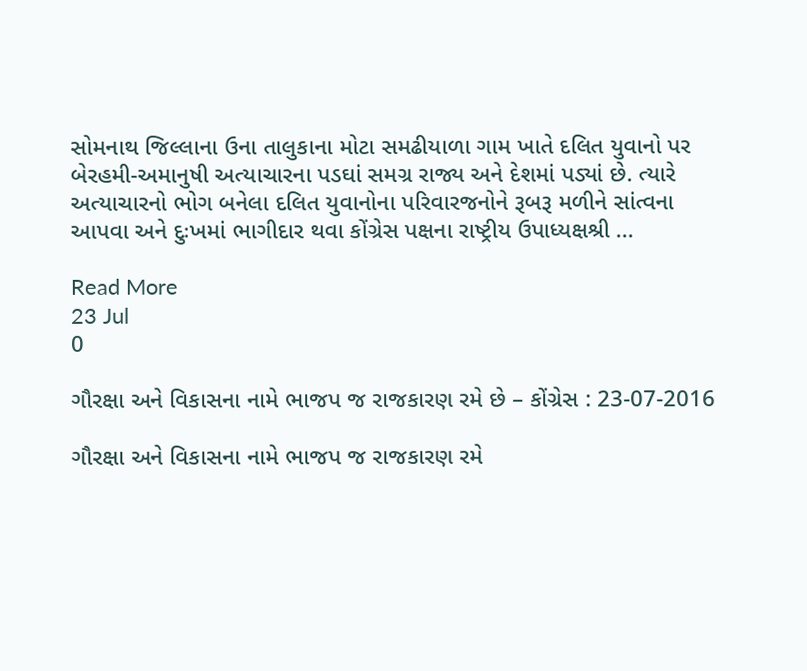સોમનાથ જિલ્લાના ઉના તાલુકાના મોટા સમઢીયાળા ગામ ખાતે દલિત યુવાનો પર બેરહમી-અમાનુષી અત્યાચારના પડઘાં સમગ્ર રાજ્ય અને દેશમાં પડ્યાં છે. ત્યારે અત્યાચારનો ભોગ બનેલા દલિત યુવાનોના પરિવારજનોને રૂબરૂ મળીને સાંત્વના આપવા અને દુઃખમાં ભાગીદાર થવા કોંગ્રેસ પક્ષના રાષ્ટ્રીય ઉપાધ્યક્ષશ્રી ...

Read More
23 Jul
0

ગૌરક્ષા અને વિકાસના નામે ભાજપ જ રાજકારણ રમે છે – કોંગ્રેસ : 23-07-2016

ગૌરક્ષા અને વિકાસના નામે ભાજપ જ રાજકારણ રમે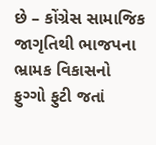છે – કોંગ્રેસ સામાજિક જાગૃતિથી ભાજપના ભ્રામક વિકાસનો ફુગ્ગો ફુટી જતાં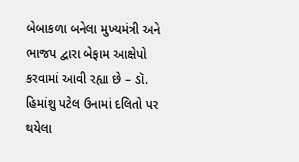બેબાકળા બનેલા મુખ્યમંત્રી અને ભાજપ દ્વારા બેફામ આક્ષેપો કરવામાં આવી રહ્યા છે – ડૉ. હિમાંશુ પટેલ ઉનામાં દલિતો પર થયેલા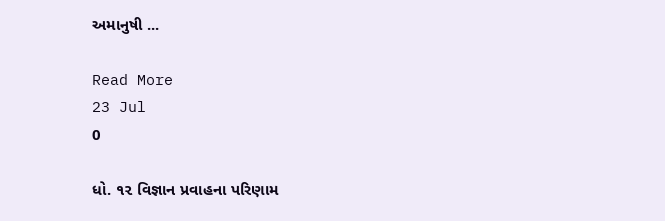અમાનુષી ...

Read More
23 Jul
0

ધો. ૧૨ વિજ્ઞાન પ્રવાહના પરિણામ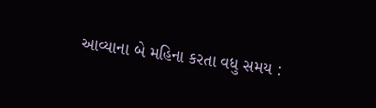આવ્યાના બે મહિના કરતા વધુ સમય :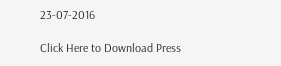23-07-2016

Click Here to Download Press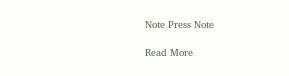Note Press Note

Read More